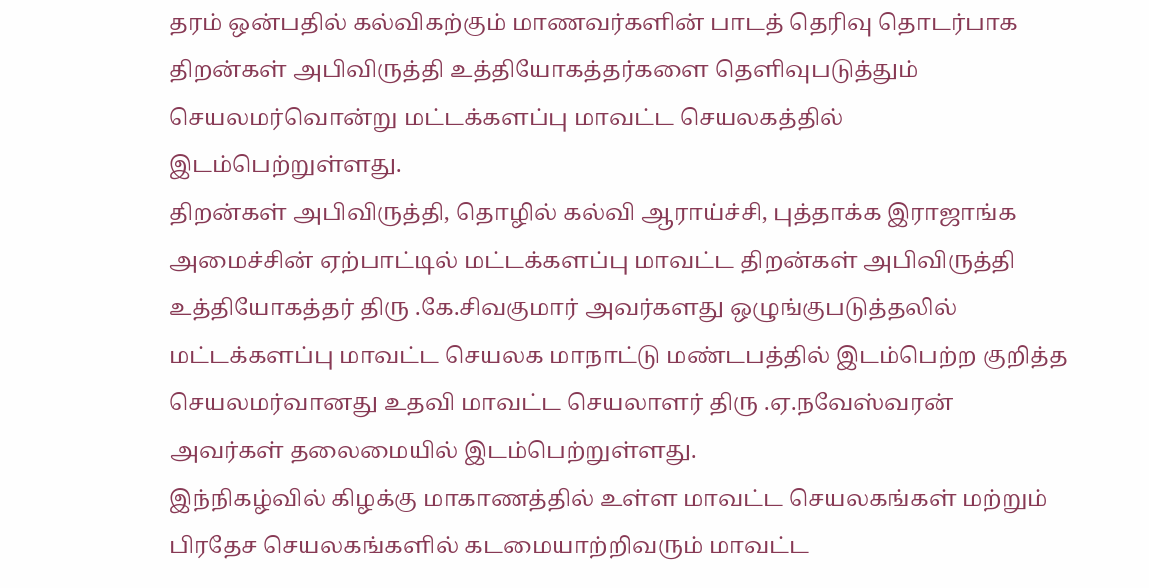தரம் ஒன்பதில் கல்விகற்கும் மாணவர்களின் பாடத் தெரிவு தொடர்பாக திறன்கள் அபிவிருத்தி உத்தியோகத்தர்களை தெளிவுபடுத்தும் செயலமர்வொன்று மட்டக்களப்பு மாவட்ட செயலகத்தில் இடம்பெற்றுள்ளது.
திறன்கள் அபிவிருத்தி, தொழில் கல்வி ஆராய்ச்சி, புத்தாக்க இராஜாங்க அமைச்சின் ஏற்பாட்டில் மட்டக்களப்பு மாவட்ட திறன்கள் அபிவிருத்தி உத்தியோகத்தர் திரு .கே.சிவகுமார் அவர்களது ஒழுங்குபடுத்தலில் மட்டக்களப்பு மாவட்ட செயலக மாநாட்டு மண்டபத்தில் இடம்பெற்ற குறித்த செயலமர்வானது உதவி மாவட்ட செயலாளர் திரு .ஏ.நவேஸ்வரன் அவர்கள் தலைமையில் இடம்பெற்றுள்ளது.
இந்நிகழ்வில் கிழக்கு மாகாணத்தில் உள்ள மாவட்ட செயலகங்கள் மற்றும் பிரதேச செயலகங்களில் கடமையாற்றிவரும் மாவட்ட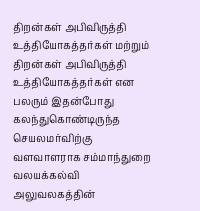திறன்கள் அபிவிருத்தி உத்தியோகத்தர்கள் மற்றும் திறன்கள் அபிவிருத்தி உத்தியோகத்தர்கள் என பலரும் இதன்போது கலந்துகொண்டிருந்த செயலமர்விற்கு வளவாளராக சம்மாந்துறை வலயக்கல்வி அலுவலகத்தின்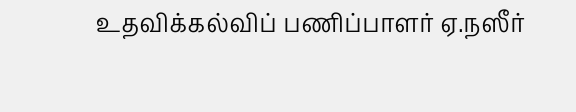உதவிக்கல்விப் பணிப்பாளர் ஏ.நஸீர்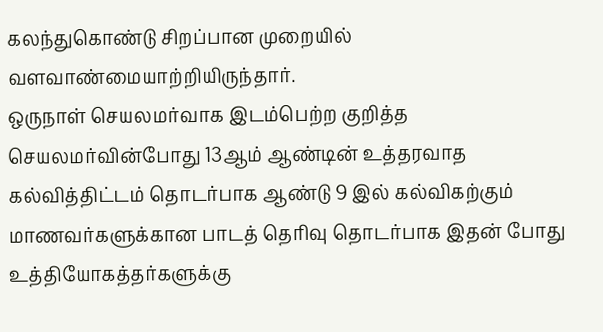கலந்துகொண்டு சிறப்பான முறையில் வளவாண்மையாற்றியிருந்தார்.
ஒருநாள் செயலமர்வாக இடம்பெற்ற குறித்த செயலமர்வின்போது 13ஆம் ஆண்டின் உத்தரவாத கல்வித்திட்டம் தொடர்பாக ஆண்டு 9 இல் கல்விகற்கும் மாணவர்களுக்கான பாடத் தெரிவு தொடர்பாக இதன் போது உத்தியோகத்தர்களுக்கு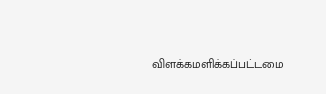விளக்கமளிக்கப்பட்டமை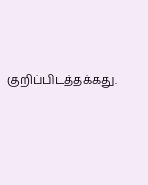குறிப்பிடத்தக்கது.